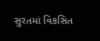સુરતમાં વિકસિત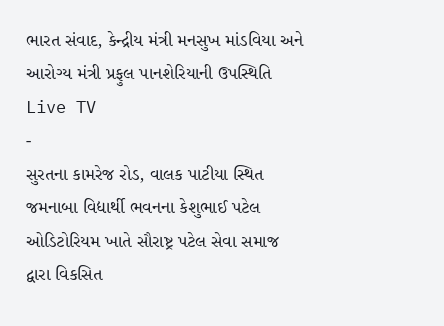ભારત સંવાદ, કેન્દ્રીય મંત્રી મનસુખ માંડવિયા અને આરોગ્ય મંત્રી પ્રફુલ પાનશેરિયાની ઉપસ્થિતિ
Live TV
-
સુરતના કામરેજ રોડ, વાલક પાટીયા સ્થિત જમનાબા વિદ્યાર્થી ભવનના કેશુભાઈ પટેલ ઓડિટોરિયમ ખાતે સૌરાષ્ટ્ર પટેલ સેવા સમાજ દ્વારા વિકસિત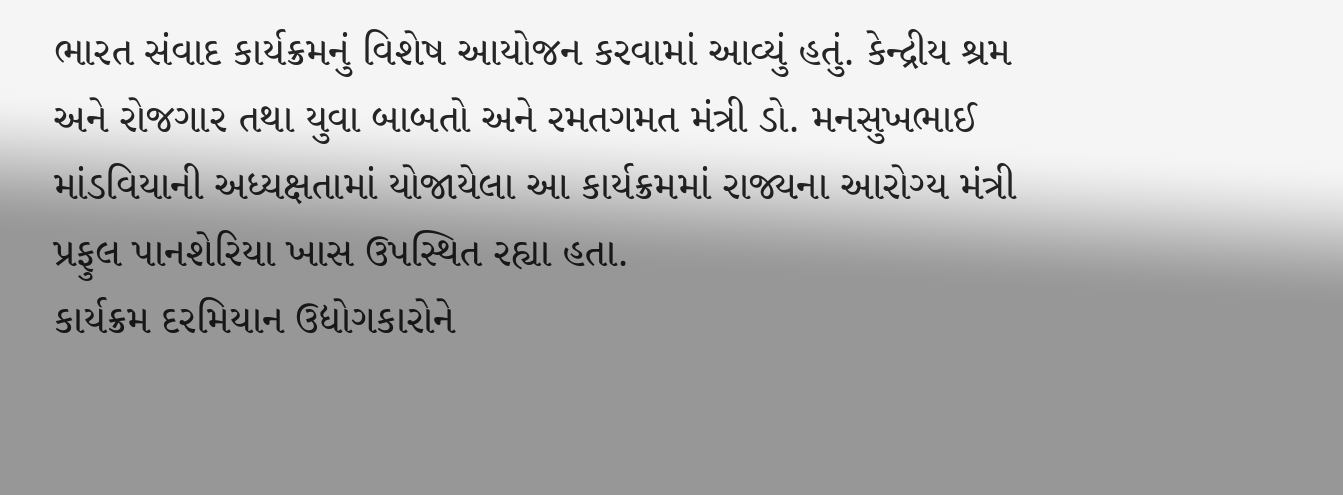ભારત સંવાદ કાર્યક્રમનું વિશેષ આયોજન કરવામાં આવ્યું હતું. કેન્દ્રીય શ્રમ અને રોજગાર તથા યુવા બાબતો અને રમતગમત મંત્રી ડો. મનસુખભાઈ માંડવિયાની અધ્યક્ષતામાં યોજાયેલા આ કાર્યક્રમમાં રાજ્યના આરોગ્ય મંત્રી પ્રફુલ પાનશેરિયા ખાસ ઉપસ્થિત રહ્યા હતા.
કાર્યક્રમ દરમિયાન ઉદ્યોગકારોને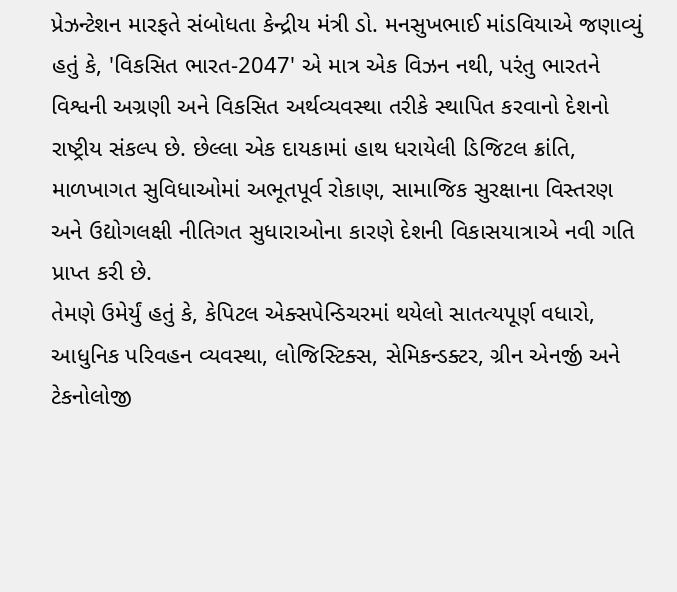પ્રેઝન્ટેશન મારફતે સંબોધતા કેન્દ્રીય મંત્રી ડો. મનસુખભાઈ માંડવિયાએ જણાવ્યું હતું કે, 'વિકસિત ભારત-2047' એ માત્ર એક વિઝન નથી, પરંતુ ભારતને વિશ્વની અગ્રણી અને વિકસિત અર્થવ્યવસ્થા તરીકે સ્થાપિત કરવાનો દેશનો રાષ્ટ્રીય સંકલ્પ છે. છેલ્લા એક દાયકામાં હાથ ધરાયેલી ડિજિટલ ક્રાંતિ, માળખાગત સુવિધાઓમાં અભૂતપૂર્વ રોકાણ, સામાજિક સુરક્ષાના વિસ્તરણ અને ઉદ્યોગલક્ષી નીતિગત સુધારાઓના કારણે દેશની વિકાસયાત્રાએ નવી ગતિ પ્રાપ્ત કરી છે.
તેમણે ઉમેર્યું હતું કે, કેપિટલ એક્સપેન્ડિચરમાં થયેલો સાતત્યપૂર્ણ વધારો, આધુનિક પરિવહન વ્યવસ્થા, લોજિસ્ટિક્સ, સેમિકન્ડક્ટર, ગ્રીન એનર્જી અને ટેકનોલોજી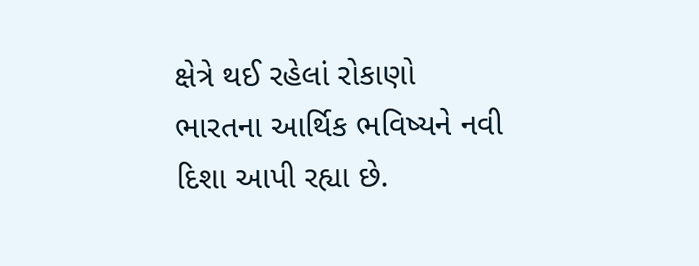ક્ષેત્રે થઈ રહેલાં રોકાણો ભારતના આર્થિક ભવિષ્યને નવી દિશા આપી રહ્યા છે.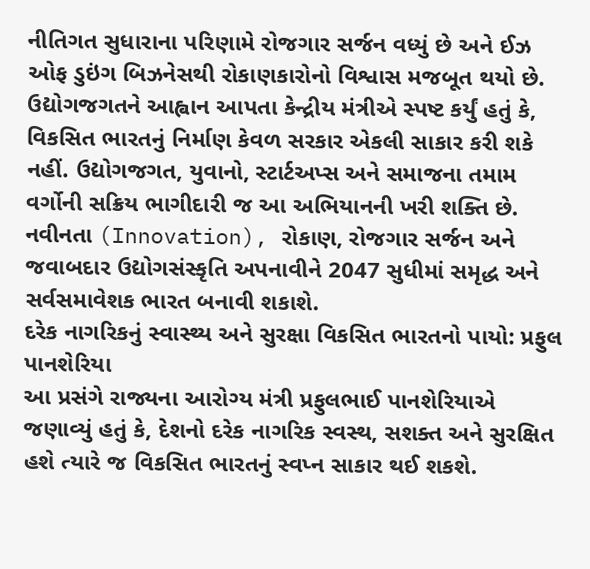નીતિગત સુધારાના પરિણામે રોજગાર સર્જન વધ્યું છે અને ઈઝ ઓફ ડુઇંગ બિઝનેસથી રોકાણકારોનો વિશ્વાસ મજબૂત થયો છે.
ઉદ્યોગજગતને આહ્વાન આપતા કેન્દ્રીય મંત્રીએ સ્પષ્ટ કર્યું હતું કે, વિકસિત ભારતનું નિર્માણ કેવળ સરકાર એકલી સાકાર કરી શકે નહીં. ઉદ્યોગજગત, યુવાનો, સ્ટાર્ટઅપ્સ અને સમાજના તમામ વર્ગોની સક્રિય ભાગીદારી જ આ અભિયાનની ખરી શક્તિ છે. નવીનતા (Innovation), રોકાણ, રોજગાર સર્જન અને જવાબદાર ઉદ્યોગસંસ્કૃતિ અપનાવીને 2047 સુધીમાં સમૃદ્ધ અને સર્વસમાવેશક ભારત બનાવી શકાશે.
દરેક નાગરિકનું સ્વાસ્થ્ય અને સુરક્ષા વિકસિત ભારતનો પાયો: પ્રફુલ પાનશેરિયા
આ પ્રસંગે રાજ્યના આરોગ્ય મંત્રી પ્રફુલભાઈ પાનશેરિયાએ જણાવ્યું હતું કે, દેશનો દરેક નાગરિક સ્વસ્થ, સશક્ત અને સુરક્ષિત હશે ત્યારે જ વિકસિત ભારતનું સ્વપ્ન સાકાર થઈ શકશે.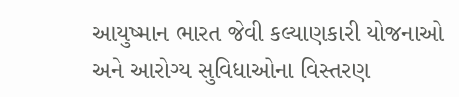આયુષ્માન ભારત જેવી કલ્યાણકારી યોજનાઓ અને આરોગ્ય સુવિધાઓના વિસ્તરણ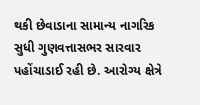થકી છેવાડાના સામાન્ય નાગરિક સુધી ગુણવત્તાસભર સારવાર પહોંચાડાઈ રહી છે. આરોગ્ય ક્ષેત્રે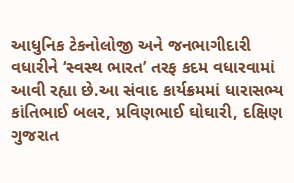આધુનિક ટેકનોલોજી અને જનભાગીદારી વધારીને ‘સ્વસ્થ ભારત’ તરફ કદમ વધારવામાં આવી રહ્યા છે.આ સંવાદ કાર્યક્રમમાં ધારાસભ્ય કાંતિભાઈ બલર, પ્રવિણભાઈ ઘોઘારી, દક્ષિણ ગુજરાત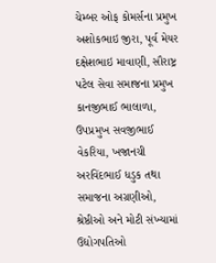ચેમ્બર ઓફ કોમર્સના પ્રમુખ અશોકભાઇ જીરા, પૂર્વ મેયર દક્ષેશભાઇ માવાણી, સૌરાષ્ટ્ર પટેલ સેવા સમાજના પ્રમુખ કાનજીભાઈ ભાલાળા, ઉપપ્રમુખ સવજીભાઈ વેકરિયા, ખજાનચી અરવિંદભાઈ ધડુક તથા સમાજના અગ્રણીઓ, શ્રેષ્ઠીઓ અને મોટી સંખ્યામાં ઉદ્યોગપતિઓ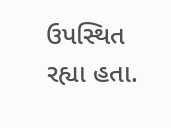ઉપસ્થિત રહ્યા હતા.